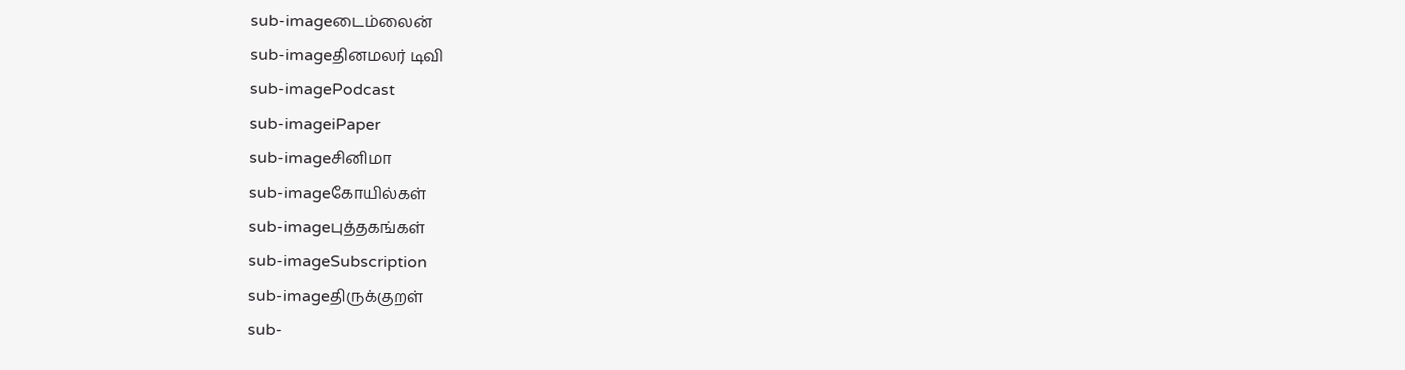sub-imageடைம்லைன்
sub-imageதினமலர் டிவி
sub-imagePodcast
sub-imageiPaper
sub-imageசினிமா
sub-imageகோயில்கள்
sub-imageபுத்தகங்கள்
sub-imageSubscription
sub-imageதிருக்குறள்
sub-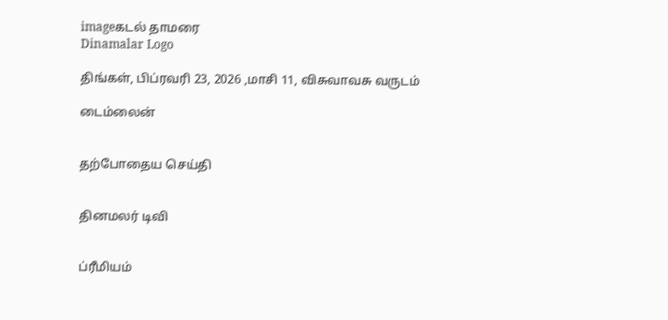imageகடல் தாமரை
Dinamalar Logo

திங்கள், பிப்ரவரி 23, 2026 ,மாசி 11, விசுவாவசு வருடம்

டைம்லைன்


தற்போதைய செய்தி


தினமலர் டிவி


ப்ரீமியம்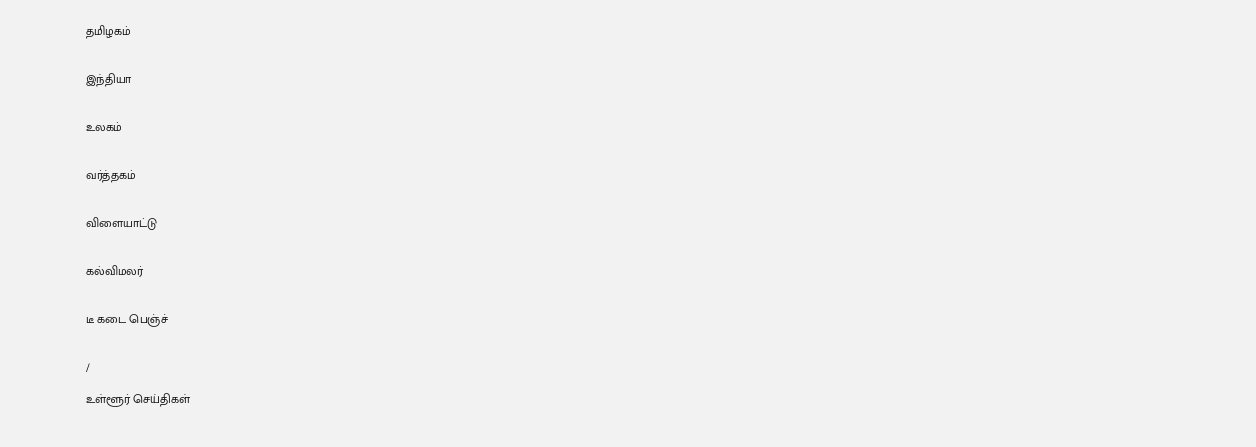தமிழகம்


இந்தியா


உலகம்


வர்த்தகம்


விளையாட்டு


கல்விமலர்


டீ கடை பெஞ்ச்


/

உள்ளூர் செய்திகள்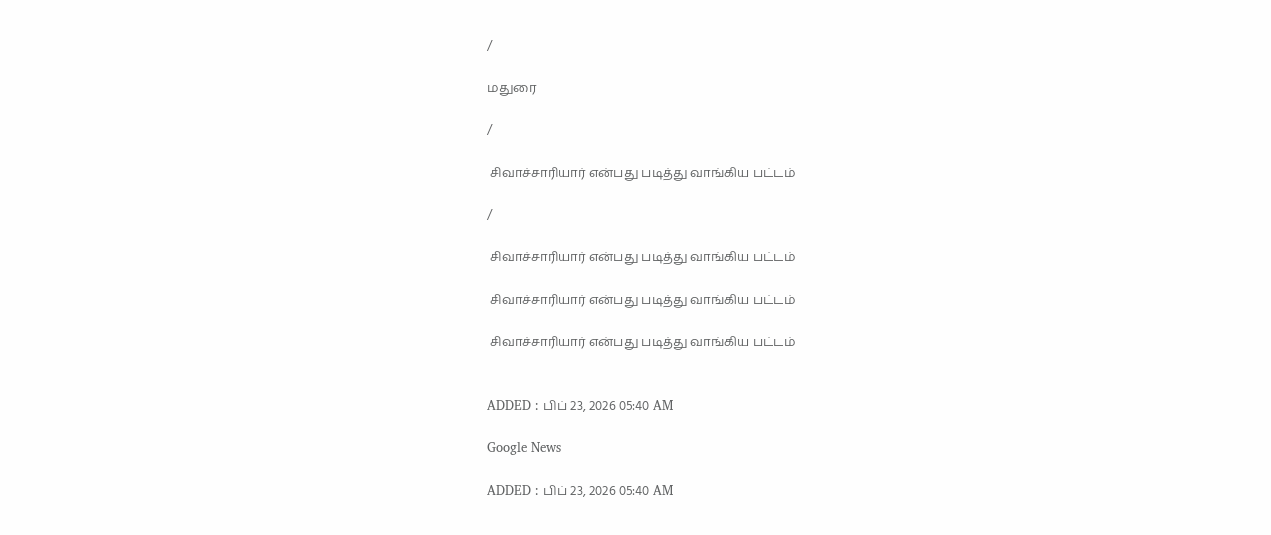/

மதுரை

/

 சிவாச்சாரியார் என்பது படித்து வாங்கிய பட்டம்

/

 சிவாச்சாரியார் என்பது படித்து வாங்கிய பட்டம்

 சிவாச்சாரியார் என்பது படித்து வாங்கிய பட்டம்

 சிவாச்சாரியார் என்பது படித்து வாங்கிய பட்டம்


ADDED : பிப் 23, 2026 05:40 AM

Google News

ADDED : பிப் 23, 2026 05:40 AM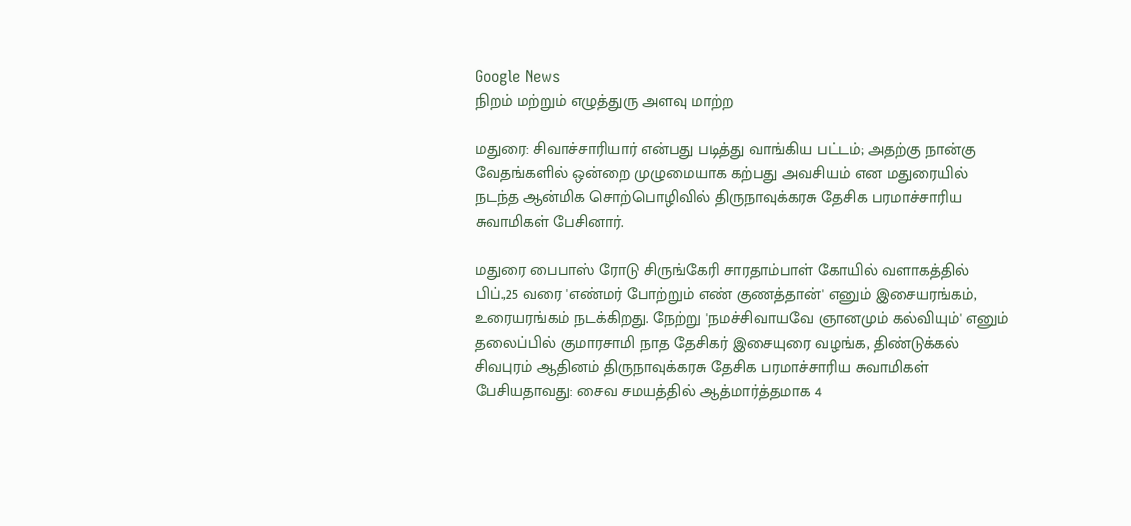Google News
நிறம் மற்றும் எழுத்துரு அளவு மாற்ற

மதுரை: சிவாச்சாரியார் என்பது படித்து வாங்கிய பட்டம்; அதற்கு நான்கு வேதங்களில் ஒன்றை முழுமையாக கற்பது அவசியம் என மதுரையில் நடந்த ஆன்மிக சொற்பொழிவில் திருநாவுக்கரசு தேசிக பரமாச்சாரிய சுவாமிகள் பேசினார்.

மதுரை பைபாஸ் ரோடு சிருங்கேரி சாரதாம்பாள் கோயில் வளாகத்தில் பிப்.,25 வரை 'எண்மர் போற்றும் எண் குணத்தான்' எனும் இசையரங்கம், உரையரங்கம் நடக்கிறது. நேற்று 'நமச்சிவாயவே ஞானமும் கல்வியும்' எனும் தலைப்பில் குமாரசாமி நாத தேசிகர் இசையுரை வழங்க, திண்டுக்கல் சிவபுரம் ஆதினம் திருநாவுக்கரசு தேசிக பரமாச்சாரிய சுவாமிகள் பேசியதாவது: சைவ சமயத்தில் ஆத்மார்த்தமாக 4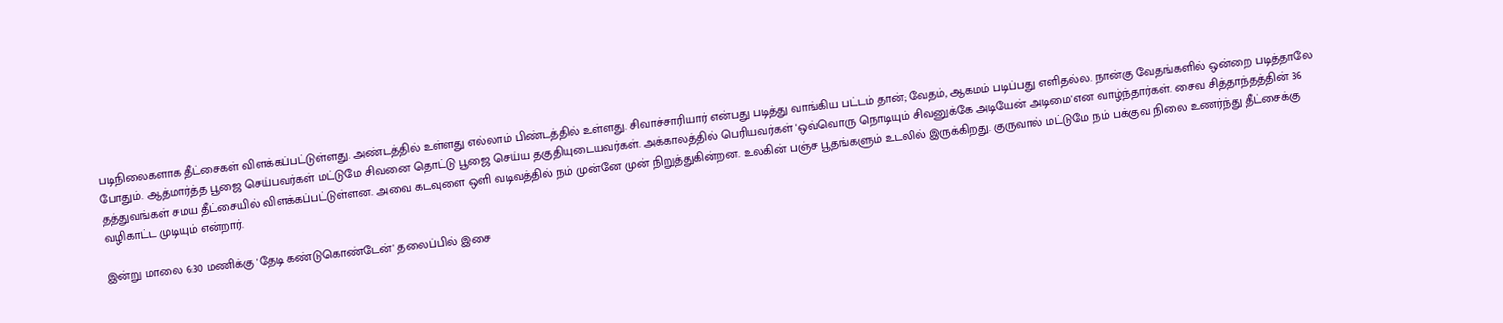படிநிலைகளாக தீட்சைகள் விளக்கப்பட்டுள்ளது. அண்டத்தில் உள்ளது எல்லாம் பிண்டத்தில் உள்ளது. சிவாச்சாரியார் என்பது படித்து வாங்கிய பட்டம் தான்; வேதம், ஆகமம் படிப்பது எளிதல்ல. நான்கு வேதங்களில் ஒன்றை படித்தாலே போதும். ஆத்மார்த்த பூஜை செய்பவர்கள் மட்டுமே சிவனை தொட்டு பூஜை செய்ய தகுதியுடையவர்கள். அக்காலத்தில் பெரியவர்கள் 'ஒவ்வொரு நொடியும் சிவனுக்கே அடியேன் அடிமை'என வாழ்ந்தார்கள். சைவ சித்தாந்தத்தின் 36 தத்துவங்கள் சமய தீட்சையில் விளக்கப்பட்டுள்ளன. அவை கடவுளை ஒளி வடிவத்தில் நம் முன்னே முன் நிறுத்துகின்றன. உலகின் பஞ்ச பூதங்களும் உடலில் இருக்கிறது. குருவால் மட்டுமே நம் பக்குவ நிலை உணர்ந்து தீட்சைக்கு வழிகாட்ட முடியும் என்றார்.

இன்று மாலை 6:30 மணிக்கு 'தேடி கண்டுகொண்டேன்' தலைப்பில் இசை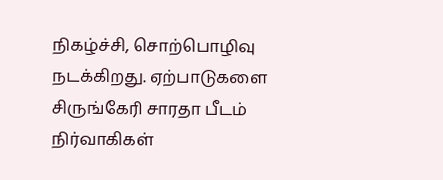நிகழ்ச்சி, சொற்பொழிவு நடக்கிறது. ஏற்பாடுகளை சிருங்கேரி சாரதா பீடம் நிர்வாகிகள்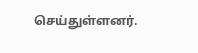செய்துள்ளனர்.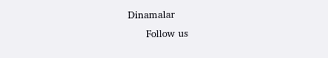Dinamalar
      Follow us